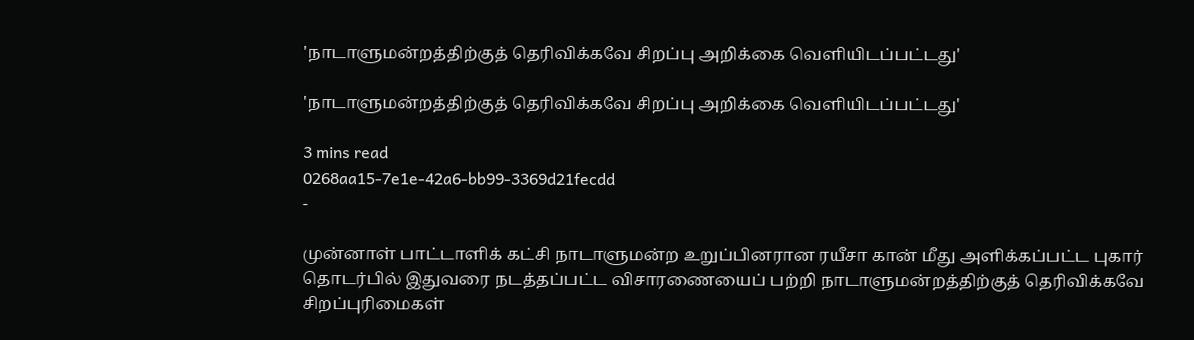'நாடாளுமன்றத்திற்குத் தெரிவிக்கவே சிறப்பு அறிக்கை வெளியிடப்பட்டது'

'நாடாளுமன்றத்திற்குத் தெரிவிக்கவே சிறப்பு அறிக்கை வெளியிடப்பட்டது'

3 mins read
0268aa15-7e1e-42a6-bb99-3369d21fecdd
-

முன்னாள் பாட்டாளிக் கட்சி நாடாளுமன்ற உறுப்பினரான ரயீசா கான் மீது அளிக்கப்பட்ட புகார் தொடர்பில் இதுவரை நடத்தப்பட்ட விசாரணையைப் பற்றி நாடாளுமன்றத்திற்குத் தெரிவிக்கவே சிறப்புரிமைகள்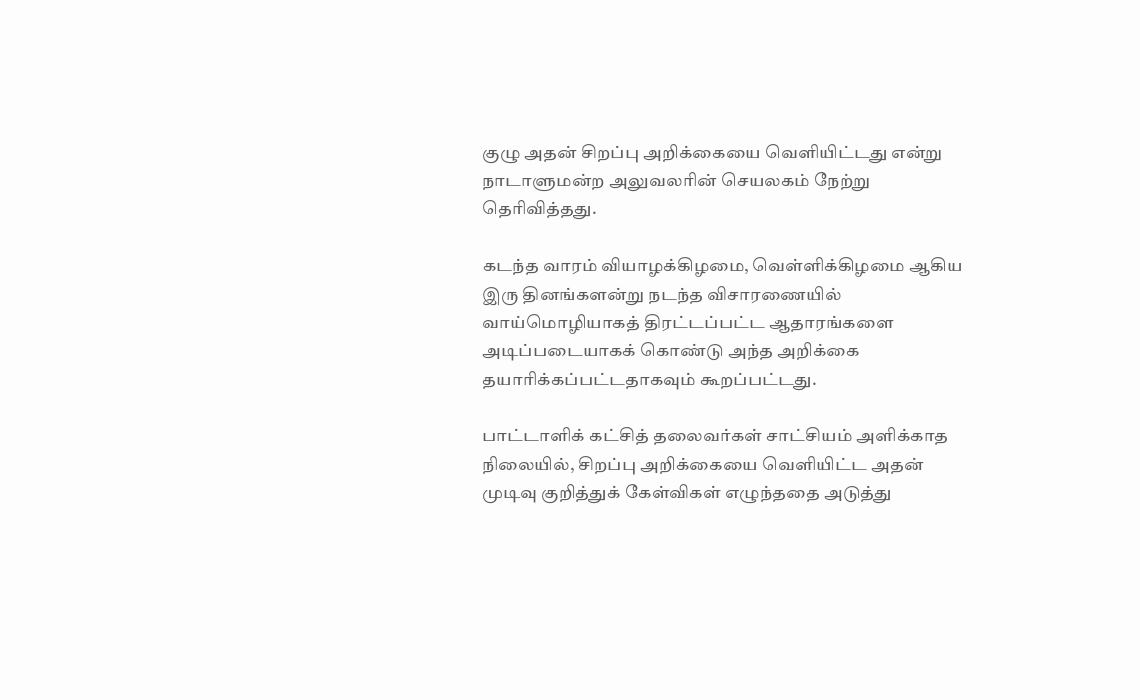குழு அதன் சிறப்பு அறிக்கையை வெளியிட்டது என்று நாடாளுமன்ற அலுவலரின் செயலகம் நேற்று தெரிவித்தது.

கடந்த வாரம் வியாழக்கிழமை, வெள்ளிக்கிழமை ஆகிய இரு தினங்களன்று நடந்த விசாரணையில் வாய்மொழியாகத் திரட்டப்பட்ட ஆதாரங்களை அடிப்படையாகக் கொண்டு அந்த அறிக்கை தயாரிக்கப்பட்டதாகவும் கூறப்பட்டது.

பாட்டாளிக் கட்சித் தலைவர்கள் சாட்சியம் அளிக்காத நிலையில், சிறப்பு அறிக்கையை வெளியிட்ட அதன் முடிவு குறித்துக் கேள்விகள் எழுந்ததை அடுத்து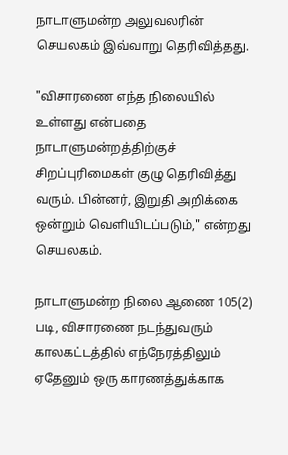நாடாளுமன்ற அலுவலரின் செயலகம் இவ்வாறு தெரிவித்தது.

"விசாரணை எந்த நிலையில் உள்ளது என்பதை நாடாளுமன்றத்திற்குச் சிறப்புரிமைகள் குழு தெரிவித்து வரும். பின்னர், இறுதி அறிக்கை ஒன்றும் வெளியிடப்படும்," என்றது செயலகம்.

நாடாளுமன்ற நிலை ஆணை 105(2) படி, விசாரணை நடந்துவரும் காலகட்டத்தில் எந்நேரத்திலும் ஏதேனும் ஒரு காரணத்துக்காக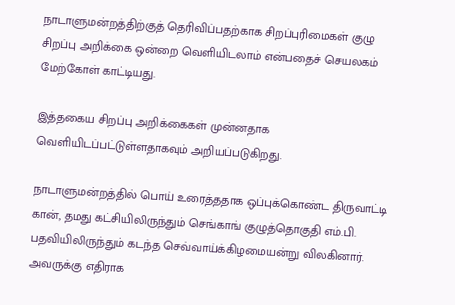நாடாளுமன்றத்திற்குத் தெரிவிப்பதற்காக சிறப்புரிமைகள் குழு சிறப்பு அறிக்கை ஒன்றை வெளியிடலாம் என்பதைச் செயலகம் மேற்கோள் காட்டியது.

இத்தகைய சிறப்பு அறிக்கைகள் முன்னதாக வெளியிடப்பட்டுள்ளதாகவும் அறியப்படுகிறது.

நாடாளுமன்றத்தில் பொய் உரைத்ததாக ஒப்புக்கொண்ட திருவாட்டி கான், தமது கட்சியிலிருந்தும் செங்காங் குழுத்தொகுதி எம்.பி. பதவியிலிருந்தும் கடந்த செவ்வாய்க்கிழமையன்று விலகினார். அவருக்கு எதிராக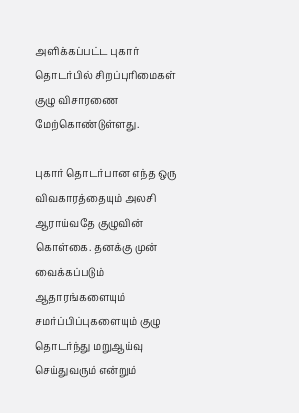அளிக்கப்பட்ட புகார் தொடர்பில் சிறப்புரிமைகள் குழு விசாரணை மேற்கொண்டுள்ளது.

புகார் தொடர்பான எந்த ஒரு விவகாரத்தையும் அலசி ஆராய்வதே குழுவின் கொள்கை. தனக்கு முன் வைக்கப்படும் ஆதாரங்களையும் சமர்ப்பிப்புகளையும் குழு தொடர்ந்து மறுஆய்வு செய்துவரும் என்றும்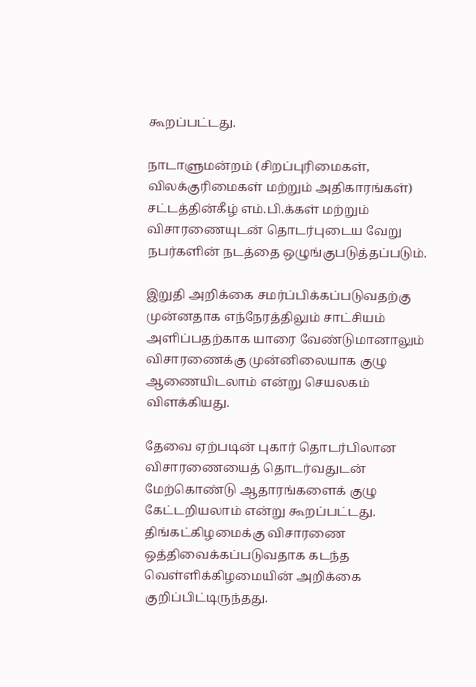கூறப்பட்டது.

நாடாளுமன்றம் (சிறப்புரிமைகள், விலக்குரிமைகள் மற்றும் அதிகாரங்கள்) சட்டத்தின்கீழ் எம்.பி.க்கள் மற்றும் விசாரணையுடன் தொடர்புடைய வேறு நபர்களின் நடத்தை ஒழுங்குபடுத்தப்படும்.

இறுதி அறிக்கை சமர்ப்பிக்கப்படுவதற்கு முன்னதாக எந்நேரத்திலும் சாட்சியம் அளிப்பதற்காக யாரை வேண்டுமானாலும் விசாரணைக்கு முன்னிலையாக குழு ஆணையிடலாம் என்று செயலகம் விளக்கியது.

தேவை ஏற்படின் புகார் தொடர்பிலான விசாரணையைத் தொடர்வதுடன் மேற்கொண்டு ஆதாரங்களைக் குழு கேட்டறியலாம் என்று கூறப்பட்டது. திங்கட்கிழமைக்கு விசாரணை ஒத்திவைக்கப்படுவதாக கடந்த வெள்ளிக்கிழமையின் அறிக்கை குறிப்பிட்டிருந்தது.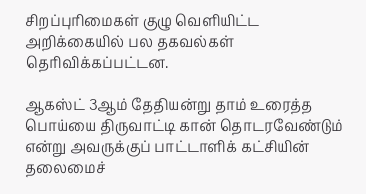சிறப்புரிமைகள் குழு வெளியிட்ட அறிக்கையில் பல தகவல்கள் தெரிவிக்கப்பட்டன.

ஆகஸ்ட் 3ஆம் தேதியன்று தாம் உரைத்த பொய்யை திருவாட்டி கான் தொடரவேண்டும் என்று அவருக்குப் பாட்டாளிக் கட்சியின் தலைமைச்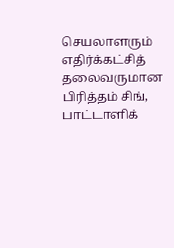செயலாளரும் எதிர்க்கட்சித் தலைவருமான பிரித்தம் சிங், பாட்டாளிக்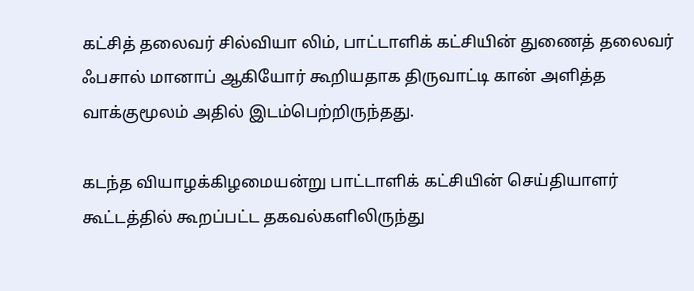கட்சித் தலைவர் சில்வியா லிம், பாட்டாளிக் கட்சியின் துணைத் தலைவர் ஃபசால் மானாப் ஆகியோர் கூறியதாக திருவாட்டி கான் அளித்த வாக்குமூலம் அதில் இடம்பெற்றிருந்தது.

கடந்த வியாழக்கிழமையன்று பாட்டாளிக் கட்சியின் செய்தியாளர் கூட்டத்தில் கூறப்பட்ட தகவல்களிலிருந்து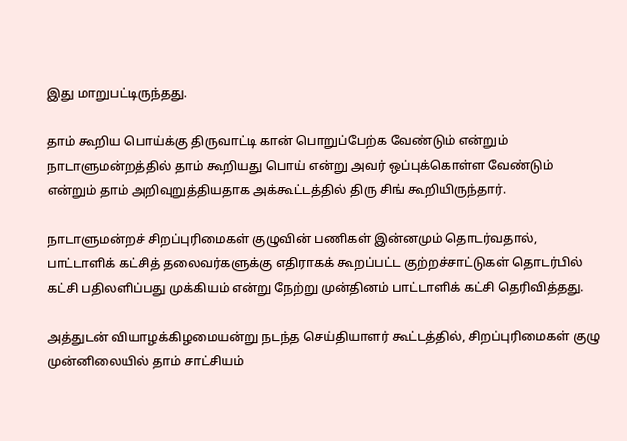இது மாறுபட்டிருந்தது.

தாம் கூறிய பொய்க்கு திருவாட்டி கான் பொறுப்பேற்க வேண்டும் என்றும் நாடாளுமன்றத்தில் தாம் கூறியது பொய் என்று அவர் ஒப்புக்கொள்ள வேண்டும் என்றும் தாம் அறிவுறுத்தியதாக அக்கூட்டத்தில் திரு சிங் கூறியிருந்தார்.

நாடாளுமன்றச் சிறப்புரிமைகள் குழுவின் பணிகள் இன்னமும் தொடர்வதால், பாட்டாளிக் கட்சித் தலைவர்களுக்கு எதிராகக் கூறப்பட்ட குற்றச்சாட்டுகள் தொடர்பில் கட்சி பதிலளிப்பது முக்கியம் என்று நேற்று முன்தினம் பாட்டாளிக் கட்சி தெரிவித்தது.

அத்துடன் வியாழக்கிழமையன்று நடந்த செய்தியாளர் கூட்டத்தில், சிறப்புரிமைகள் குழு முன்னிலையில் தாம் சாட்சியம்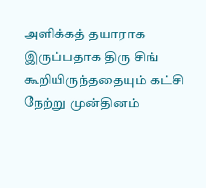அளிக்கத் தயாராக இருப்பதாக திரு சிங் கூறியிருந்ததையும் கட்சி நேற்று முன்தினம்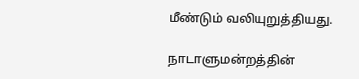மீண்டும் வலியுறுத்தியது.

நாடாளுமன்றத்தின்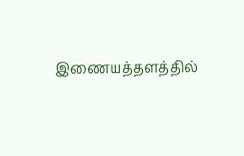இணையத்தளத்தில்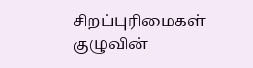சிறப்புரிமைகள் குழுவின்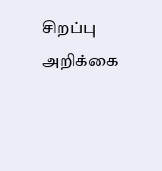சிறப்பு அறிக்கை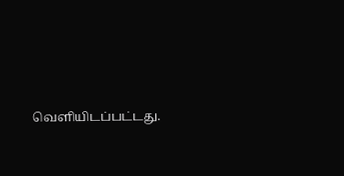வெளியிடப்பட்டது.